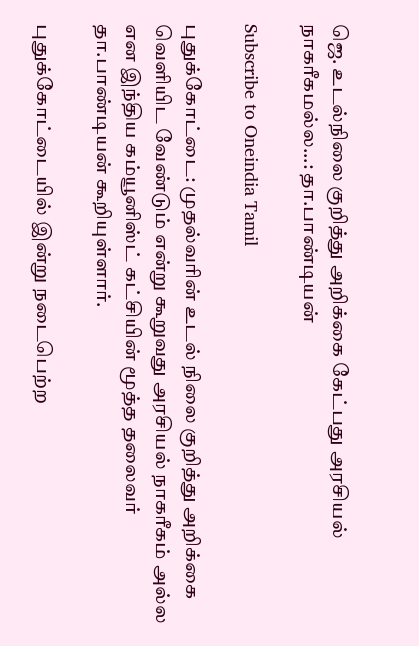ஜெ. உடல்நிலை குறித்து அறிக்கை கேட்பது அரசியல் நாகரீகமல்ல...: தா.பாண்டியன்

Subscribe to Oneindia Tamil

புதுக்கோட்டை: முதல்வரின் உடல் நிலை குறித்து அறிக்கை வெளியிட வேண்டும் என்று கூறுவது அரசியல் நாகரீகம் அல்ல என இந்திய கம்யூனிஸ்ட் கட்சியின் மூத்த தலைவர் தா.பாண்டியன் கூறியுள்ளார்.

புதுக்கோட்டையில் இன்று நடைபெற்ற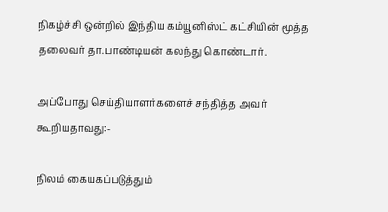நிகழ்ச்சி ஒன்றில் இந்திய கம்யூனிஸ்ட் கட்சியின் மூத்த தலைவர் தா.பாண்டியன் கலந்து கொண்டார்.

அப்போது செய்தியாளர்களைச் சந்தித்த அவர் கூறியதாவது:-

நிலம் கையகப்படுத்தும்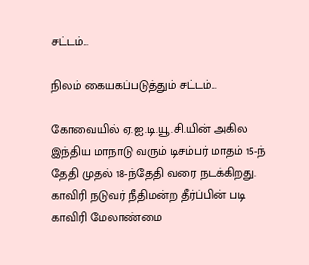சட்டம்...

நிலம் கையகப்படுத்தும் சட்டம்...

கோவையில் ஏ.ஐ.டி.யூ.சி.யின் அகில இந்திய மாநாடு வரும் டிசம்பர் மாதம் 15-ந் தேதி முதல் 18-ந்தேதி வரை நடக்கிறது. காவிரி நடுவர் நீதிமன்ற தீர்ப்பின் படி காவிரி மேலாண்மை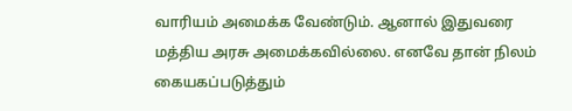வாரியம் அமைக்க வேண்டும். ஆனால் இதுவரை மத்திய அரசு அமைக்கவில்லை. எனவே தான் நிலம் கையகப்படுத்தும்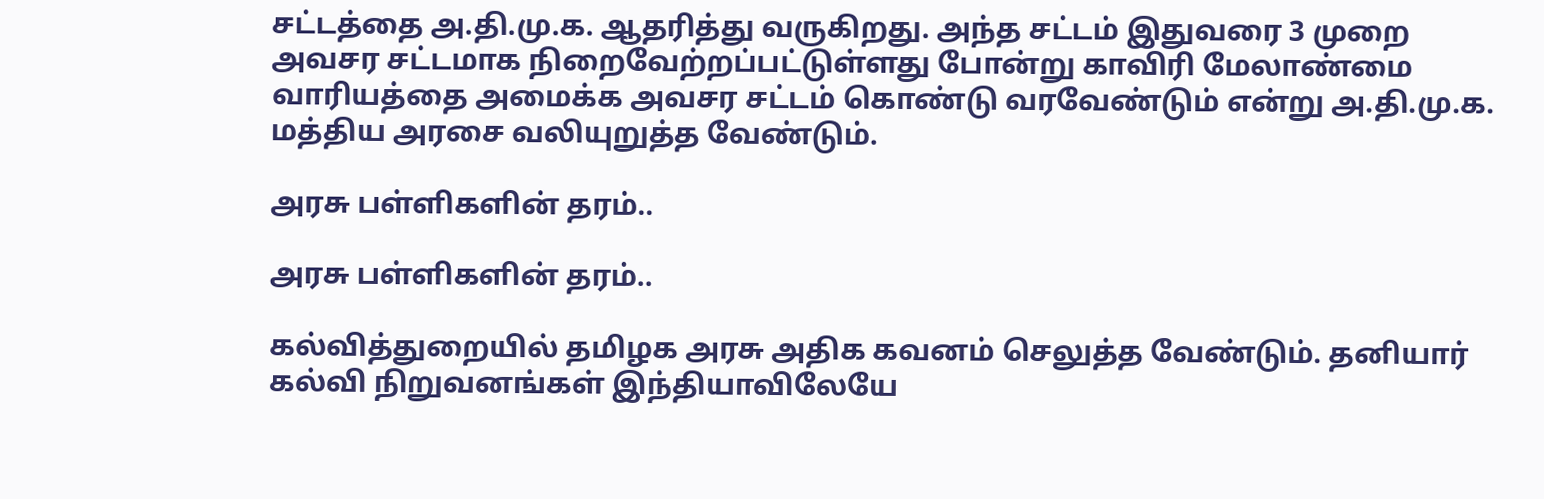சட்டத்தை அ.தி.மு.க. ஆதரித்து வருகிறது. அந்த சட்டம் இதுவரை 3 முறை அவசர சட்டமாக நிறைவேற்றப்பட்டுள்ளது போன்று காவிரி மேலாண்மை வாரியத்தை அமைக்க அவசர சட்டம் கொண்டு வரவேண்டும் என்று அ.தி.மு.க. மத்திய அரசை வலியுறுத்த வேண்டும்.

அரசு பள்ளிகளின் தரம்..

அரசு பள்ளிகளின் தரம்..

கல்வித்துறையில் தமிழக அரசு அதிக கவனம் செலுத்த வேண்டும். தனியார் கல்வி நிறுவனங்கள் இந்தியாவிலேயே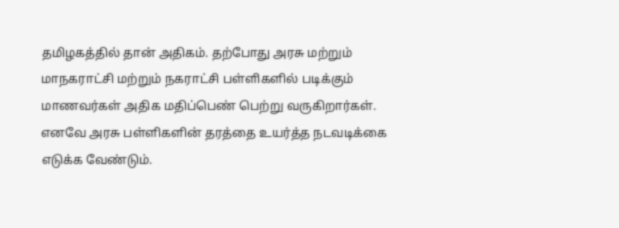தமிழகத்தில் தான் அதிகம். தற்போது அரசு மற்றும் மாநகராட்சி மற்றும் நகராட்சி பள்ளிகளில் படிக்கும் மாணவர்கள் அதிக மதிப்பெண் பெற்று வருகிறார்கள். எனவே அரசு பள்ளிகளின் தரத்தை உயர்த்த நடவடிக்கை எடுக்க வேண்டும்.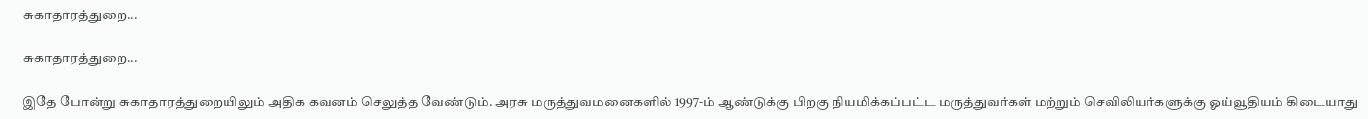சுகாதாரத்துறை...

சுகாதாரத்துறை...

இதே போன்று சுகாதாரத்துறையிலும் அதிக கவனம் செலுத்த வேண்டும். அரசு மருத்துவமனைகளில் 1997-ம் ஆண்டுக்கு பிறகு நியமிக்கப்பட்ட மருத்துவர்கள் மற்றும் செவிலியர்களுக்கு ஓய்வூதியம் கிடையாது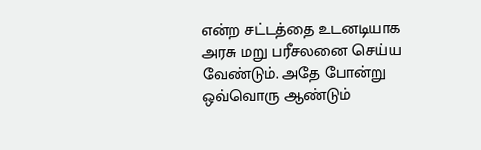என்ற சட்டத்தை உடனடியாக அரசு மறு பரீசலனை செய்ய வேண்டும். அதே போன்று ஒவ்வொரு ஆண்டும்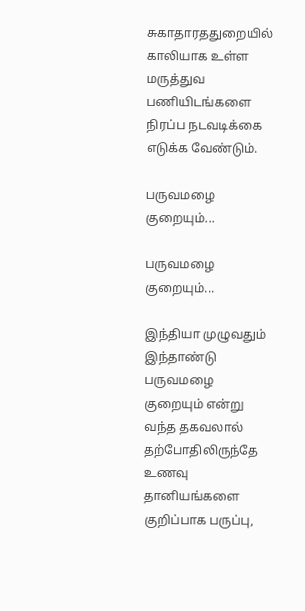சுகாதாரததுறையில் காலியாக உள்ள மருத்துவ பணியிடங்களை நிரப்ப நடவடிக்கை எடுக்க வேண்டும்.

பருவமழை குறையும்...

பருவமழை குறையும்...

இந்தியா முழுவதும் இந்தாண்டு பருவமழை குறையும் என்று வந்த தகவலால் தற்போதிலிருந்தே உணவு தானியங்களை குறிப்பாக பருப்பு,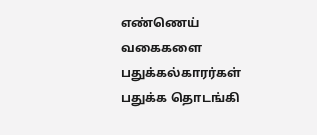எண்ணெய் வகைகளை பதுக்கல்காரர்கள் பதுக்க தொடங்கி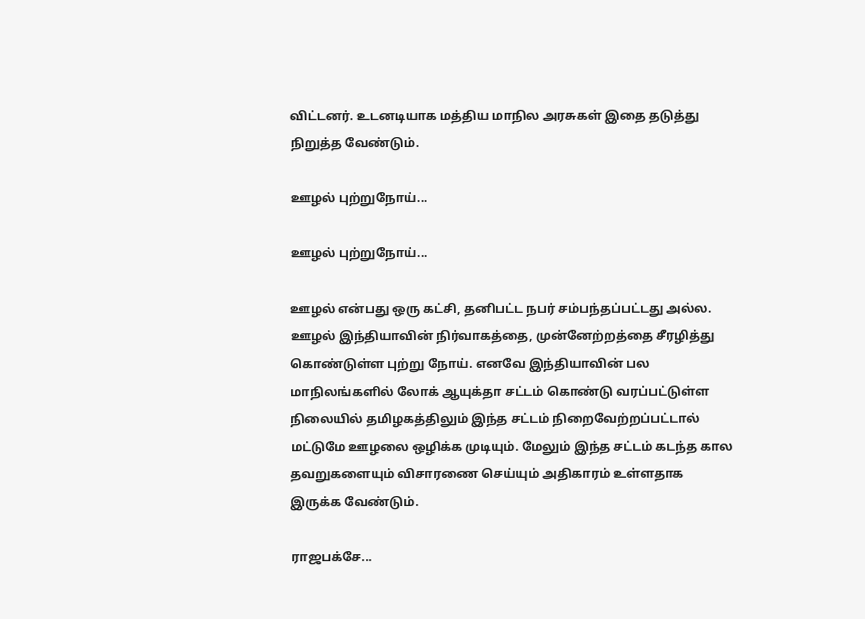விட்டனர். உடனடியாக மத்திய மாநில அரசுகள் இதை தடுத்து நிறுத்த வேண்டும்.

ஊழல் புற்றுநோய்...

ஊழல் புற்றுநோய்...

ஊழல் என்பது ஒரு கட்சி, தனிபட்ட நபர் சம்பந்தப்பட்டது அல்ல. ஊழல் இந்தியாவின் நிர்வாகத்தை, முன்னேற்றத்தை சீரழித்து கொண்டுள்ள புற்று நோய். எனவே இந்தியாவின் பல மாநிலங்களில் லோக் ஆயுக்தா சட்டம் கொண்டு வரப்பட்டுள்ள நிலையில் தமிழகத்திலும் இந்த சட்டம் நிறைவேற்றப்பட்டால் மட்டுமே ஊழலை ஒழிக்க முடியும். மேலும் இந்த சட்டம் கடந்த கால தவறுகளையும் விசாரணை செய்யும் அதிகாரம் உள்ளதாக இருக்க வேண்டும்.

ராஜபக்சே...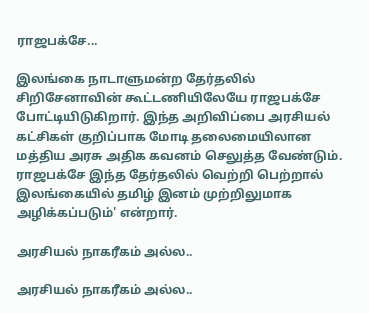ராஜபக்சே...

இலங்கை நாடாளுமன்ற தேர்தலில் சிறிசேனாவின் கூட்டணியிலேயே ராஜபக்சே போட்டியிடுகிறார். இந்த அறிவிப்பை அரசியல் கட்சிகள் குறிப்பாக மோடி தலைமையிலான மத்திய அரசு அதிக கவனம் செலுத்த வேண்டும். ராஜபக்சே இந்த தேர்தலில் வெற்றி பெற்றால் இலங்கையில் தமிழ் இனம் முற்றிலுமாக அழிக்கப்படும்' என்றார்.

அரசியல் நாகரீகம் அல்ல..

அரசியல் நாகரீகம் அல்ல..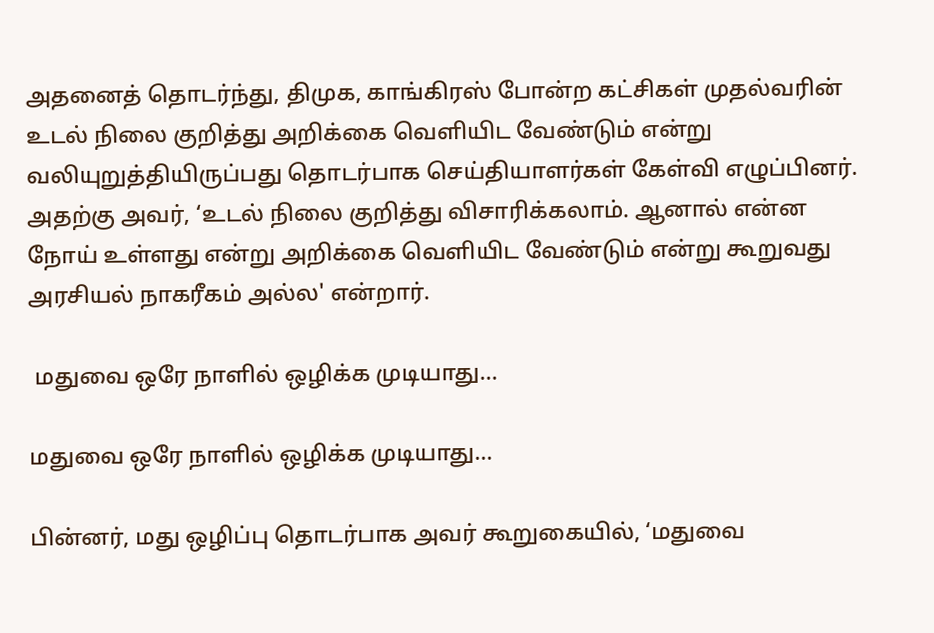அதனைத் தொடர்ந்து, திமுக, காங்கிரஸ் போன்ற கட்சிகள் முதல்வரின் உடல் நிலை குறித்து அறிக்கை வெளியிட வேண்டும் என்று வலியுறுத்தியிருப்பது தொடர்பாக செய்தியாளர்கள் கேள்வி எழுப்பினர். அதற்கு அவர், ‘உடல் நிலை குறித்து விசாரிக்கலாம். ஆனால் என்ன நோய் உள்ளது என்று அறிக்கை வெளியிட வேண்டும் என்று கூறுவது அரசியல் நாகரீகம் அல்ல' என்றார்.

 மதுவை ஒரே நாளில் ஒழிக்க முடியாது...

மதுவை ஒரே நாளில் ஒழிக்க முடியாது...

பின்னர், மது ஒழிப்பு தொடர்பாக அவர் கூறுகையில், ‘மதுவை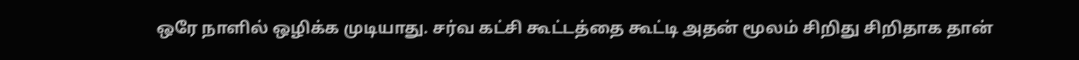ஒரே நாளில் ஒழிக்க முடியாது. சர்வ கட்சி கூட்டத்தை கூட்டி அதன் மூலம் சிறிது சிறிதாக தான்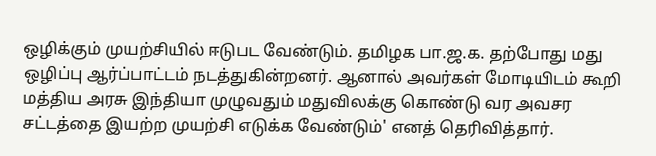ஒழிக்கும் முயற்சியில் ஈடுபட வேண்டும். தமிழக பா.ஜ.க. தற்போது மது ஒழிப்பு ஆர்ப்பாட்டம் நடத்துகின்றனர். ஆனால் அவர்கள் மோடியிடம் கூறி மத்திய அரசு இந்தியா முழுவதும் மதுவிலக்கு கொண்டு வர அவசர சட்டத்தை இயற்ற முயற்சி எடுக்க வேண்டும்' எனத் தெரிவித்தார்.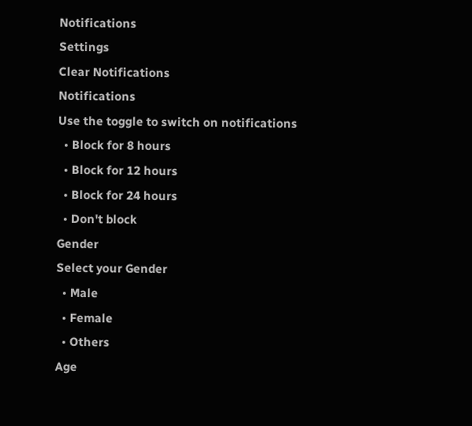Notifications
Settings
Clear Notifications
Notifications
Use the toggle to switch on notifications
  • Block for 8 hours
  • Block for 12 hours
  • Block for 24 hours
  • Don't block
Gender
Select your Gender
  • Male
  • Female
  • Others
Age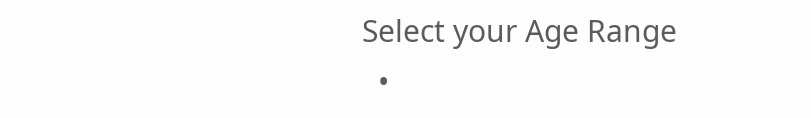Select your Age Range
  •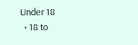Under 18
  • 18 to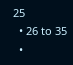25
  • 26 to 35
  •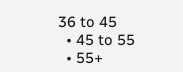36 to 45
  • 45 to 55
  • 55+